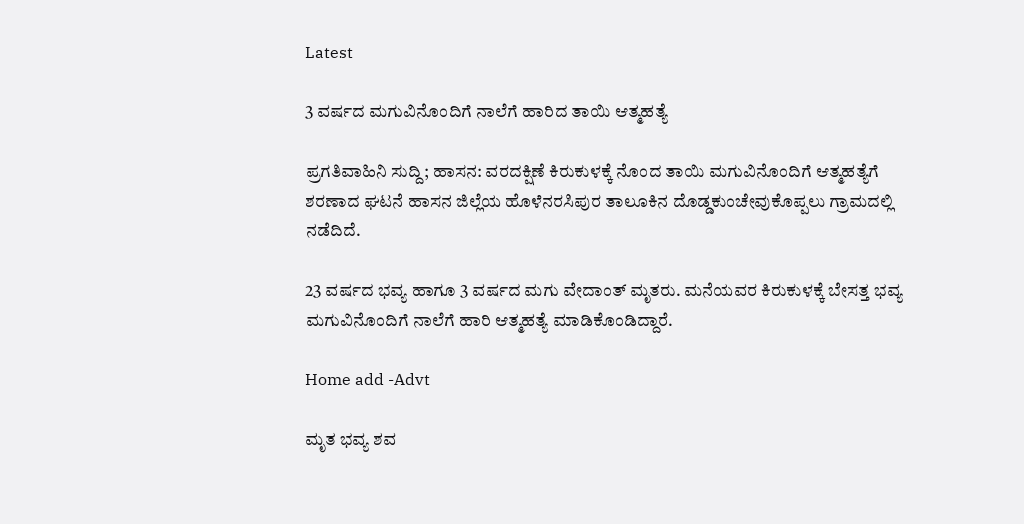Latest

3 ವರ್ಷದ ಮಗುವಿನೊಂದಿಗೆ ನಾಲೆಗೆ ಹಾರಿದ ತಾಯಿ ಆತ್ಮಹತ್ಯೆ

ಪ್ರಗತಿವಾಹಿನಿ ಸುದ್ದಿ; ಹಾಸನ: ವರದಕ್ಷಿಣೆ ಕಿರುಕುಳಕ್ಕೆ ನೊಂದ ತಾಯಿ ಮಗುವಿನೊಂದಿಗೆ ಆತ್ಮಹತ್ಯೆಗೆ ಶರಣಾದ ಘಟನೆ ಹಾಸನ ಜಿಲ್ಲೆಯ ಹೊಳೆನರಸಿಪುರ ತಾಲೂಕಿನ ದೊಡ್ಡಕುಂಚೇವುಕೊಪ್ಪಲು ಗ್ರಾಮದಲ್ಲಿ ನಡೆದಿದೆ.

23 ವರ್ಷದ ಭವ್ಯ ಹಾಗೂ 3 ವರ್ಷದ ಮಗು ವೇದಾಂತ್ ಮೃತರು. ಮನೆಯವರ ಕಿರುಕುಳಕ್ಕೆ ಬೇಸತ್ತ ಭವ್ಯ ಮಗುವಿನೊಂದಿಗೆ ನಾಲೆಗೆ ಹಾರಿ ಆತ್ಮಹತ್ಯೆ ಮಾಡಿಕೊಂಡಿದ್ದಾರೆ.

Home add -Advt

ಮೃತ ಭವ್ಯ ಶವ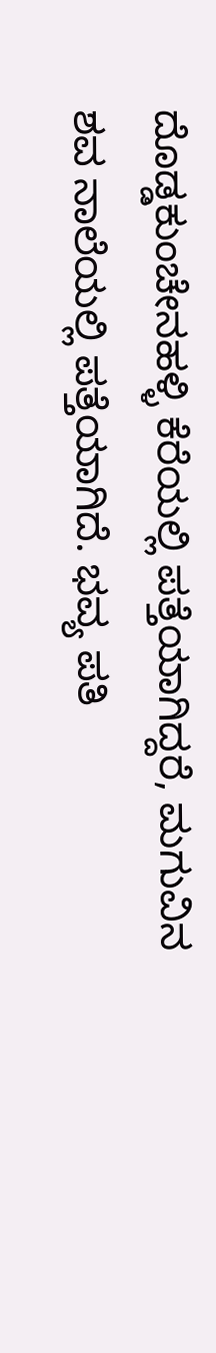ದೊಡ್ಡಕುಂಚೇನಹಳ್ಳಿ ಕೆರೆಯಲ್ಲಿ ಪತ್ತೆಯಾಗಿದ್ದರೆ, ಮಗುವಿನ ಶವ ನಾಲೆಯಲ್ಲಿ ಪತ್ತೆಯಾಗಿದೆ. ಭವ್ಯ ಪತಿ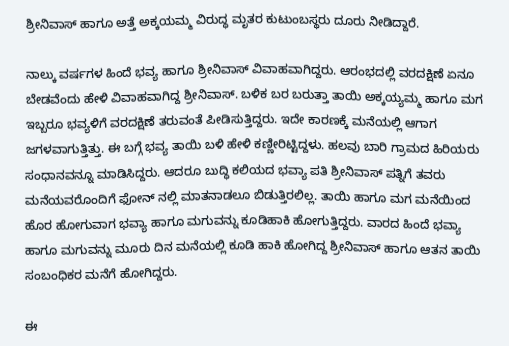ಶ್ರೀನಿವಾಸ್ ಹಾಗೂ ಅತ್ತೆ ಅಕ್ಕಯಮ್ಮ ವಿರುದ್ಧ ಮೃತರ ಕುಟುಂಬಸ್ಥರು ದೂರು ನೀಡಿದ್ದಾರೆ.

ನಾಲ್ಕು ವರ್ಷಗಳ ಹಿಂದೆ ಭವ್ಯ ಹಾಗೂ ಶ್ರೀನಿವಾಸ್ ವಿವಾಹವಾಗಿದ್ದರು. ಆರಂಭದಲ್ಲಿ ವರದಕ್ಷಿಣೆ ಏನೂ ಬೇಡವೆಂದು ಹೇಳಿ ವಿವಾಹವಾಗಿದ್ದ ಶ್ರೀನಿವಾಸ್. ಬಳಿಕ ಬರ ಬರುತ್ತಾ ತಾಯಿ ಅಕ್ಕಯ್ಯಮ್ಮ ಹಾಗೂ ಮಗ ಇಬ್ಬರೂ ಭವ್ಯಳಿಗೆ ವರದಕ್ಷಿಣೆ ತರುವಂತೆ ಪೀಡಿಸುತ್ತಿದ್ದರು. ಇದೇ ಕಾರಣಕ್ಕೆ ಮನೆಯಲ್ಲಿ ಆಗಾಗ ಜಗಳವಾಗುತ್ತಿತ್ತು. ಈ ಬಗ್ಗೆ ಭವ್ಯ ತಾಯಿ ಬಳಿ ಹೇಳಿ ಕಣ್ಣೀರಿಟ್ಟಿದ್ದಳು. ಹಲವು ಬಾರಿ ಗ್ರಾಮದ ಹಿರಿಯರು ಸಂಧಾನವನ್ನೂ ಮಾಡಿಸಿದ್ದರು. ಆದರೂ ಬುದ್ಧಿ ಕಲಿಯದ ಭವ್ಯಾ ಪತಿ ಶ್ರೀನಿವಾಸ್ ಪತ್ನಿಗೆ ತವರು ಮನೆಯವರೊಂದಿಗೆ ಫೋನ್ ನಲ್ಲಿ ಮಾತನಾಡಲೂ ಬಿಡುತ್ತಿರಲಿಲ್ಲ. ತಾಯಿ ಹಾಗೂ ಮಗ ಮನೆಯಿಂದ ಹೊರ ಹೋಗುವಾಗ ಭವ್ಯಾ ಹಾಗೂ ಮಗುವನ್ನು ಕೂಡಿಹಾಕಿ ಹೋಗುತ್ತಿದ್ದರು. ವಾರದ ಹಿಂದೆ ಭವ್ಯಾ ಹಾಗೂ ಮಗುವನ್ನು ಮೂರು ದಿನ ಮನೆಯಲ್ಲಿ ಕೂಡಿ ಹಾಕಿ ಹೋಗಿದ್ದ ಶ್ರೀನಿವಾಸ್ ಹಾಗೂ ಆತನ ತಾಯಿ ಸಂಬಂಧಿಕರ ಮನೆಗೆ ಹೋಗಿದ್ದರು.

ಈ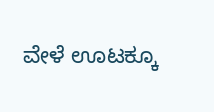ವೇಳೆ ಊಟಕ್ಕೂ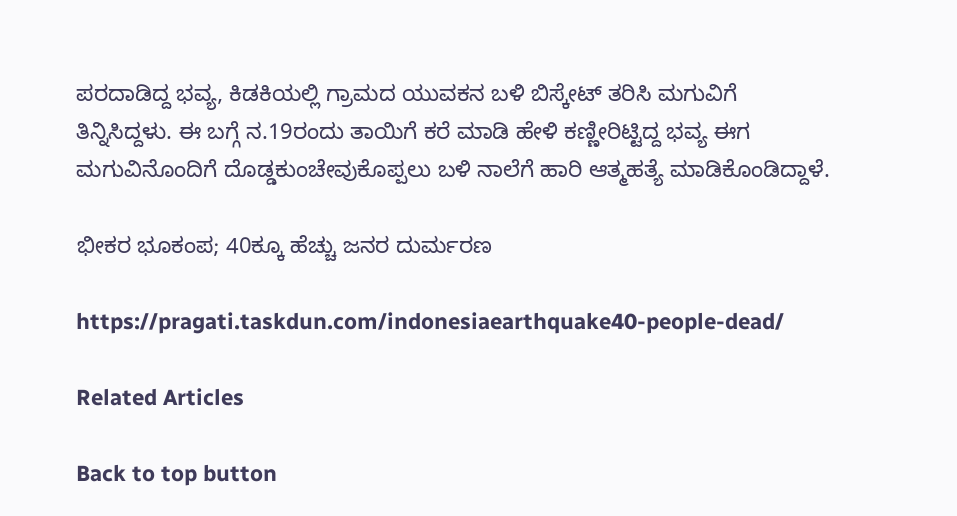ಪರದಾಡಿದ್ದ ಭವ್ಯ, ಕಿಡಕಿಯಲ್ಲಿ ಗ್ರಾಮದ ಯುವಕನ ಬಳಿ ಬಿಸ್ಕೇಟ್ ತರಿಸಿ ಮಗುವಿಗೆ ತಿನ್ನಿಸಿದ್ದಳು. ಈ ಬಗ್ಗೆ ನ.19ರಂದು ತಾಯಿಗೆ ಕರೆ ಮಾಡಿ ಹೇಳಿ ಕಣ್ಣೀರಿಟ್ಟಿದ್ದ ಭವ್ಯ ಈಗ ಮಗುವಿನೊಂದಿಗೆ ದೊಡ್ಡಕುಂಚೇವುಕೊಪ್ಪಲು ಬಳಿ ನಾಲೆಗೆ ಹಾರಿ ಆತ್ಮಹತ್ಯೆ ಮಾಡಿಕೊಂಡಿದ್ದಾಳೆ.

ಭೀಕರ ಭೂಕಂಪ; 40ಕ್ಕೂ ಹೆಚ್ಚು ಜನರ ದುರ್ಮರಣ

https://pragati.taskdun.com/indonesiaearthquake40-people-dead/

Related Articles

Back to top button